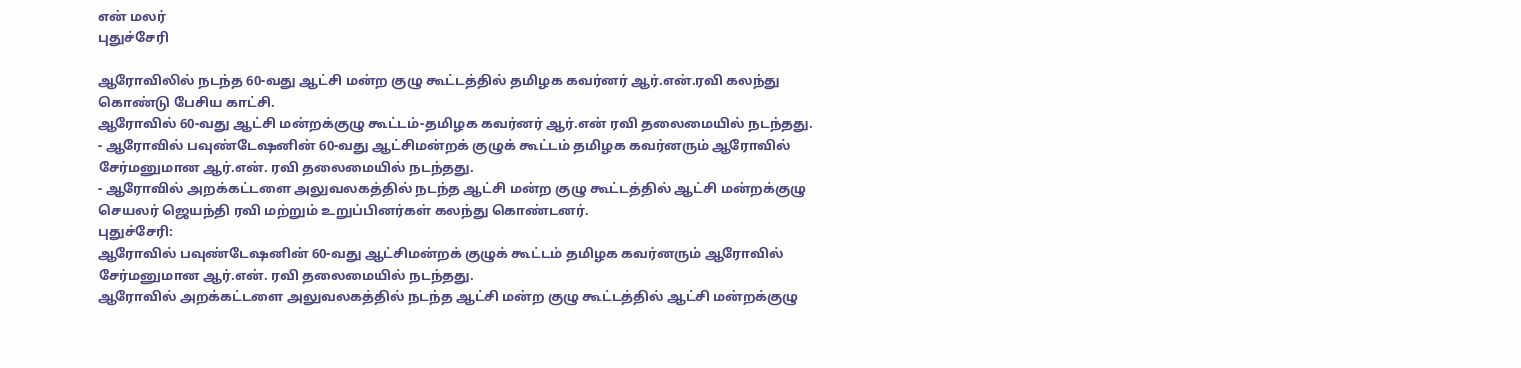என் மலர்
புதுச்சேரி

ஆரோவிலில் நடந்த 60-வது ஆட்சி மன்ற குழு கூட்டத்தில் தமிழக கவர்னர் ஆர்.என்.ரவி கலந்து கொண்டு பேசிய காட்சி.
ஆரோவில் 60-வது ஆட்சி மன்றக்குழு கூட்டம்-தமிழக கவர்னர் ஆர்.என் ரவி தலைமையில் நடந்தது.
- ஆரோவில் பவுண்டேஷனின் 60-வது ஆட்சிமன்றக் குழுக் கூட்டம் தமிழக கவர்னரும் ஆரோவில் சேர்மனுமான ஆர்.என். ரவி தலைமையில் நடந்தது.
- ஆரோவில் அறக்கட்டளை அலுவலகத்தில் நடந்த ஆட்சி மன்ற குழு கூட்டத்தில் ஆட்சி மன்றக்குழு செயலர் ஜெயந்தி ரவி மற்றும் உறுப்பினர்கள் கலந்து கொண்டனர்.
புதுச்சேரி:
ஆரோவில் பவுண்டேஷனின் 60-வது ஆட்சிமன்றக் குழுக் கூட்டம் தமிழக கவர்னரும் ஆரோவில் சேர்மனுமான ஆர்.என். ரவி தலைமையில் நடந்தது.
ஆரோவில் அறக்கட்டளை அலுவலகத்தில் நடந்த ஆட்சி மன்ற குழு கூட்டத்தில் ஆட்சி மன்றக்குழு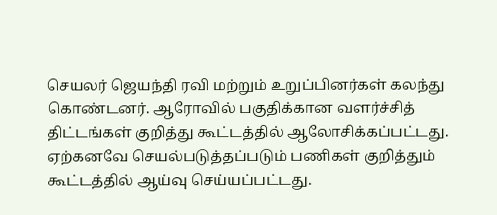செயலர் ஜெயந்தி ரவி மற்றும் உறுப்பினர்கள் கலந்து கொண்டனர். ஆரோவில் பகுதிக்கான வளர்ச்சித் திட்டங்கள் குறித்து கூட்டத்தில் ஆலோசிக்கப்பட்டது. ஏற்கனவே செயல்படுத்தப்படும் பணிகள் குறித்தும் கூட்டத்தில் ஆய்வு செய்யப்பட்டது.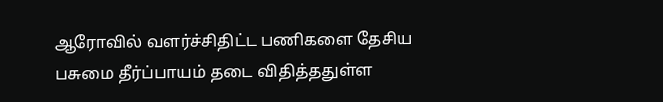ஆரோவில் வளர்ச்சிதிட்ட பணிகளை தேசிய பசுமை தீர்ப்பாயம் தடை விதித்ததுள்ள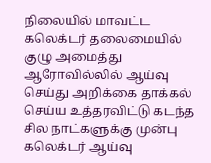நிலையில் மாவட்ட கலெக்டர் தலைமையில் குழு அமைத்து ஆரோவில்லில் ஆய்வு செய்து அறிக்கை தாக்கல் செய்ய உத்தரவிட்டு கடந்த சில நாட்களுக்கு முன்பு கலெக்டர் ஆய்வு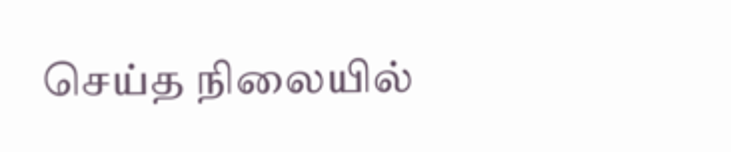செய்த நிலையில்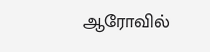ஆரோவில்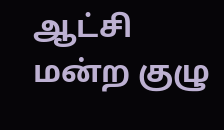ஆட்சி மன்ற குழு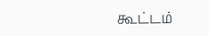கூட்டம்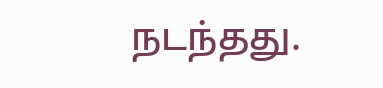நடந்தது.